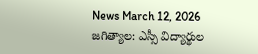News March 12, 2026
జగిత్యాల: ఎస్సీ విద్యార్థుల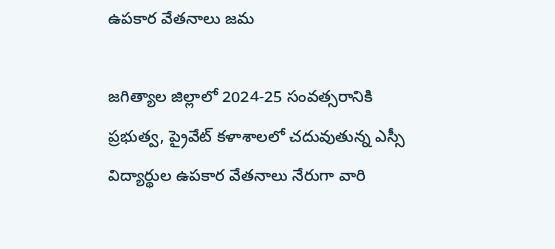ఉపకార వేతనాలు జమ

జగిత్యాల జిల్లాలో 2024-25 సంవత్సరానికి ప్రభుత్వ, ప్రైవేట్ కళాశాలలో చదువుతున్న ఎస్సీ విద్యార్థుల ఉపకార వేతనాలు నేరుగా వారి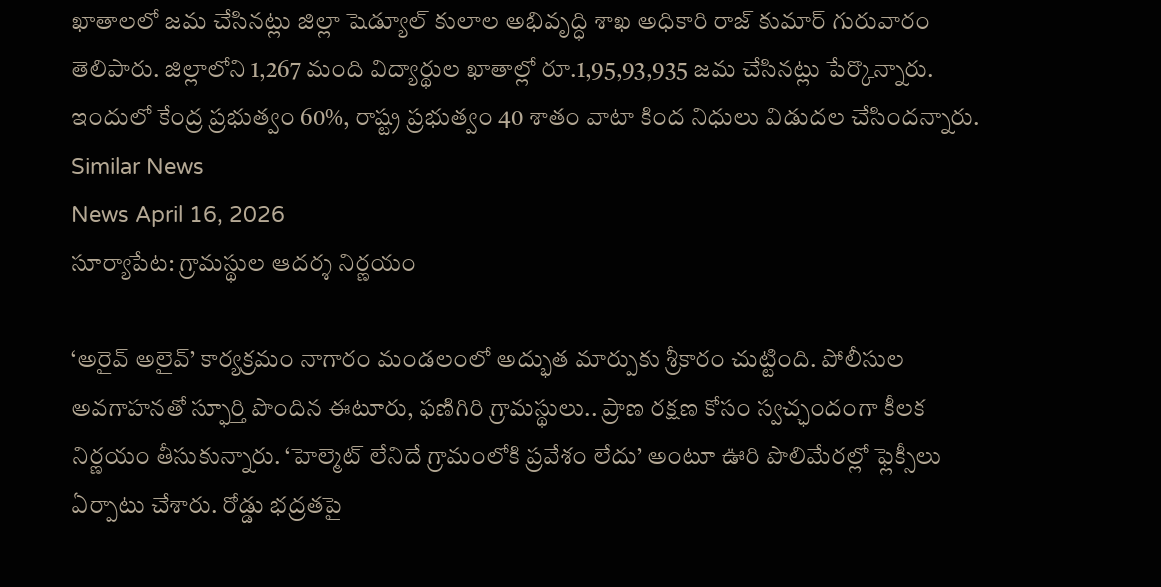ఖాతాలలో జమ చేసినట్లు జిల్లా షెడ్యూల్ కులాల అభివృద్ధి శాఖ అధికారి రాజ్ కుమార్ గురువారం తెలిపారు. జిల్లాలోని 1,267 మంది విద్యార్థుల ఖాతాల్లో రూ.1,95,93,935 జమ చేసినట్లు పేర్కొన్నారు. ఇందులో కేంద్ర ప్రభుత్వం 60%, రాష్ట్ర ప్రభుత్వం 40 శాతం వాటా కింద నిధులు విడుదల చేసిందన్నారు.
Similar News
News April 16, 2026
సూర్యాపేట: గ్రామస్థుల ఆదర్శ నిర్ణయం

‘అరైవ్ అలైవ్’ కార్యక్రమం నాగారం మండలంలో అద్భుత మార్పుకు శ్రీకారం చుట్టింది. పోలీసుల అవగాహనతో స్ఫూర్తి పొందిన ఈటూరు, ఫణిగిరి గ్రామస్థులు.. ప్రాణ రక్షణ కోసం స్వచ్ఛందంగా కీలక నిర్ణయం తీసుకున్నారు. ‘హెల్మెట్ లేనిదే గ్రామంలోకి ప్రవేశం లేదు’ అంటూ ఊరి పొలిమేరల్లో ఫ్లెక్సీలు ఏర్పాటు చేశారు. రోడ్డు భద్రతపై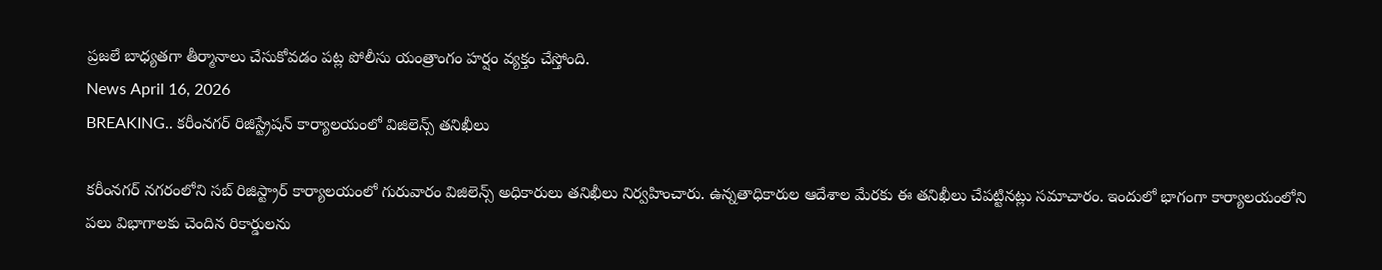ప్రజలే బాధ్యతగా తీర్మానాలు చేసుకోవడం పట్ల పోలీసు యంత్రాంగం హర్షం వ్యక్తం చేస్తోంది.
News April 16, 2026
BREAKING.. కరీంనగర్ రిజిస్ట్రేషన్ కార్యాలయంలో విజిలెన్స్ తనిఖీలు

కరీంనగర్ నగరంలోని సబ్ రిజిస్ట్రార్ కార్యాలయంలో గురువారం విజిలెన్స్ అధికారులు తనిఖీలు నిర్వహించారు. ఉన్నతాధికారుల ఆదేశాల మేరకు ఈ తనిఖీలు చేపట్టినట్లు సమాచారం. ఇందులో భాగంగా కార్యాలయంలోని పలు విభాగాలకు చెందిన రికార్డులను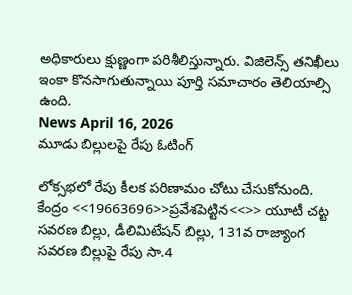అధికారులు క్షుణ్ణంగా పరిశీలిస్తున్నారు. విజిలెన్స్ తనిఖీలు ఇంకా కొనసాగుతున్నాయి పూర్తి సమాచారం తెలియాల్సి ఉంది.
News April 16, 2026
మూడు బిల్లులపై రేపు ఓటింగ్

లోక్సభలో రేపు కీలక పరిణామం చోటు చేసుకోనుంది. కేంద్రం <<19663696>>ప్రవేశపెట్టిన<<>> యూటీ చట్ట సవరణ బిల్లు, డీలిమిటేషన్ బిల్లు, 131వ రాజ్యాంగ సవరణ బిల్లుపై రేపు సా.4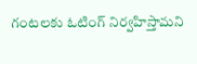గంటలకు ఓటింగ్ నిర్వహిస్తామని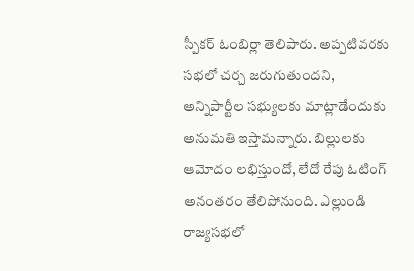స్పీకర్ ఓంబిర్లా తెలిపారు. అప్పటివరకు సభలో చర్చ జరుగుతుందని, అన్నిపార్టీల సభ్యులకు మాట్లాడేందుకు అనుమతి ఇస్తామన్నారు. బిల్లులకు ఆమోదం లభిస్తుందో, లేదో రేపు ఓటింగ్ అనంతరం తేలిపోనుంది. ఎల్లుండి రాజ్యసభలో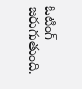ఓటింగ్ జరుగుతుంది.